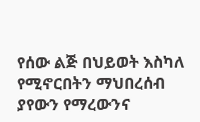የሰው ልጅ በህይወት እስካለ የሚኖርበትን ማህበረሰብ ያየውን የማረውንና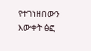የተገነዘበውን እውቀት ፅፎ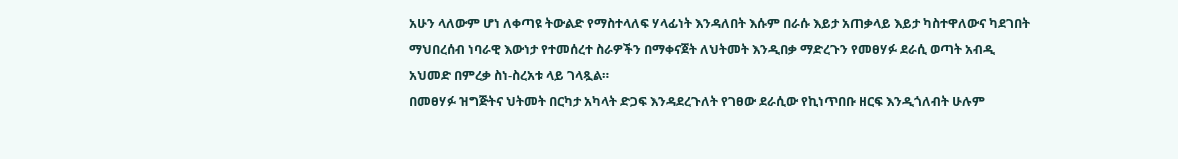አሁን ላለውም ሆነ ለቀጣዩ ትውልድ የማስተላለፍ ሃላፊነት እንዳለበት እሱም በራሱ እይታ አጠቃላይ እይታ ካስተዋለውና ካደገበት ማህበረሰብ ነባራዊ እውነታ የተመሰረተ ስራዎችን በማቀናጀት ለህትመት እንዲበቃ ማድረጉን የመፀሃፉ ደራሲ ወጣት አብዲ አህመድ በምረቃ ስነ-ስረአቱ ላይ ገላጿል።
በመፀሃፉ ዝግጅትና ህትመት በርካታ አካላት ድጋፍ እንዳደረጉለት የገፀው ደራሲው የኪነጥበቡ ዘርፍ እንዲጎለብት ሁሉም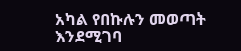አካል የበኩሉን መወጣት እንደሚገባ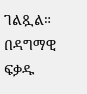ገልጿል።
በዳግማዊ ፍቃዱ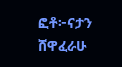ፎቶ፦ናታን ሸዋፈራሁ